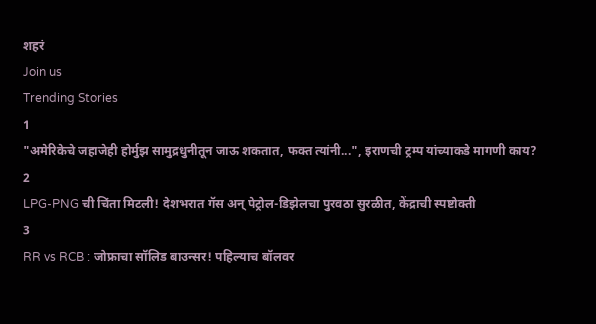शहरं
Join us
Trending Stories
1
"अमेरिकेचे जहाजेही होर्मुझ सामुद्रधुनीतून जाऊ शकतात, फक्त त्यांनी...", इराणची ट्रम्प यांच्याकडे मागणी काय?
2
LPG-PNG ची चिंता मिटली! देशभरात गॅस अन् पेट्रोल-डिझेलचा पुरवठा सुरळीत, केंद्राची स्पष्टोक्ती
3
RR vs RCB : जोफ्राचा सॉलिड बाउन्सर! पहिल्याच बॉलवर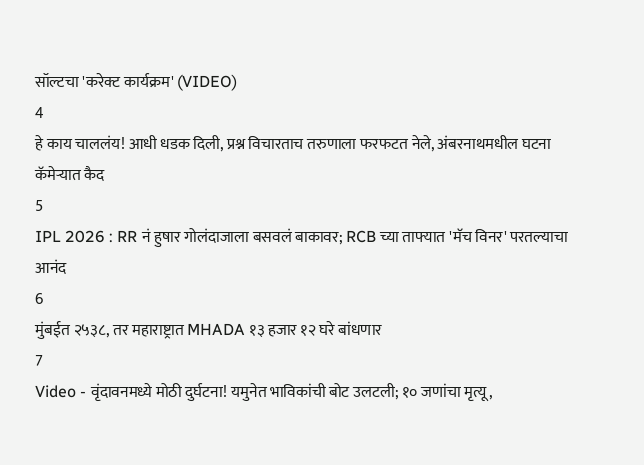सॉल्टचा 'करेक्ट कार्यक्रम' (VIDEO)
4
हे काय चाललंय! आधी धडक दिली, प्रश्न विचारताच तरुणाला फरफटत नेले, अंबरनाथमधील घटना कॅमेऱ्यात कैद
5
IPL 2026 : RR नं हुषार गोलंदाजाला बसवलं बाकावर; RCB च्या ताफ्यात 'मॅच विनर' परतल्याचा आनंद
6
मुंबईत २५३८, तर महाराष्ट्रात MHADA १३ हजार १२ घरे बांधणार
7
Video - वृंदावनमध्ये मोठी दुर्घटना! यमुनेत भाविकांची बोट उलटली; १० जणांचा मृत्यू,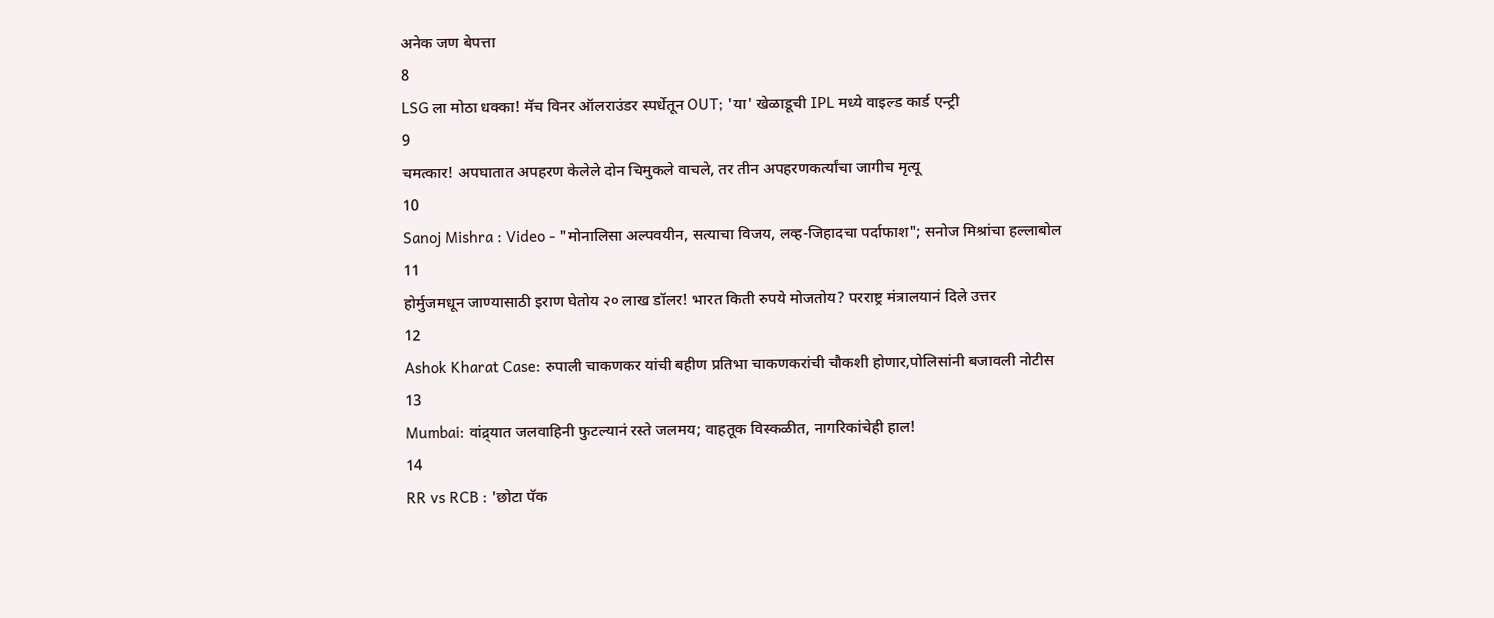अनेक जण बेपत्ता
8
LSG ला मोठा धक्का! मॅच विनर ऑलराउंडर स्पर्धेतून OUT; 'या' खेळाडूची IPL मध्ये वाइल्ड कार्ड एन्ट्री
9
चमत्कार! अपघातात अपहरण केलेले दोन चिमुकले वाचले, तर तीन अपहरणकर्त्यांचा जागीच मृत्यू
10
Sanoj Mishra : Video - "मोनालिसा अल्पवयीन, सत्याचा विजय, लव्ह-जिहादचा पर्दाफाश"; सनोज मिश्रांचा हल्लाबोल
11
होर्मुजमधून जाण्यासाठी इराण घेतोय २० लाख डॉलर! भारत किती रुपये मोजतोय? परराष्ट्र मंत्रालयानं दिले उत्तर
12
Ashok Kharat Case: रुपाली चाकणकर यांची बहीण प्रतिभा चाकणकरांची चौकशी होणार,पोलिसांनी बजावली नोटीस
13
Mumbai: वांद्र्यात जलवाहिनी फुटल्यानं रस्ते जलमय; वाहतूक विस्कळीत, नागरिकांचेही हाल!
14
RR vs RCB : 'छोटा पॅक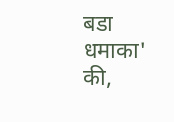बडा धमाका' की,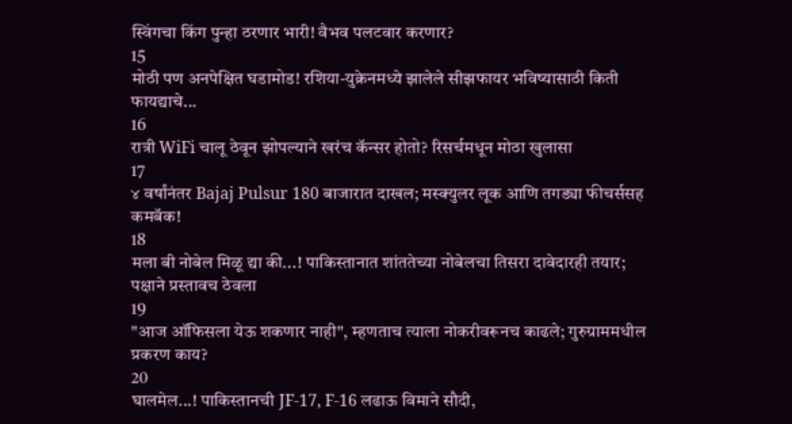स्विंगचा किंग पुन्हा ठरणार भारी! वैभव पलटवार करणार?
15
मोठी पण अनपेक्षित घडामोड! रशिया-युक्रेनमध्ये झालेले सीझफायर भविष्यासाठी किती फायद्याचे...
16
रात्री WiFi चालू ठेवून झोपल्याने खरंच कॅन्सर होतो? रिसर्चमधून मोठा खुलासा
17
४ वर्षांनंतर Bajaj Pulsur 180 बाजारात दाखल; मस्क्युलर लूक आणि तगड्या फीचर्ससह कमबॅक!
18
मला बी नोबेल मिळू द्या की...! पाकिस्तानात शांततेच्या नोबेलचा तिसरा दावेदारही तयार; पक्षाने प्रस्तावच ठेवला
19
"आज ऑफिसला येऊ शकणार नाही", म्हणताच त्याला नोकरीवरूनच काढले; गुरुग्राममधील प्रकरण काय?
20
घालमेल...! पाकिस्तानची JF-17, F-16 लढाऊ विमाने सौदी,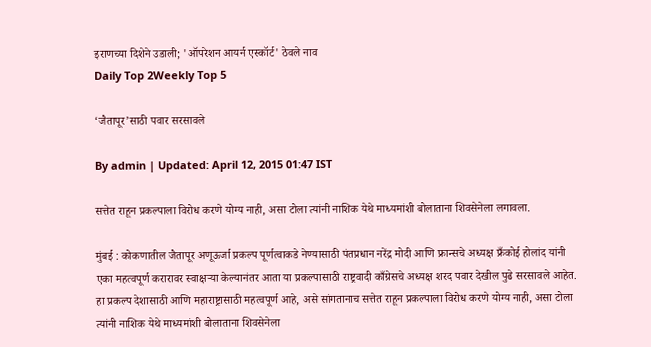इराणच्या दिशेने उडाली; 'ऑपरेशन आयर्न एस्कॉर्ट' ठेवले नाव
Daily Top 2Weekly Top 5

‘जैतापूर’साठी पवार सरसावले

By admin | Updated: April 12, 2015 01:47 IST

सत्तेत राहून प्रकल्पाला विरोध करणे योग्य नाही, असा टोला त्यांनी नाशिक येथे माध्यमांशी बोलाताना शिवसेनेला लगावला.

मुंबई : कोकणातील जैतापूर अणूऊर्जा प्रकल्प पूर्णत्वाकडे नेण्यासाठी पंतप्रधान नरेंद्र मोदी आणि फ्रान्सचे अध्यक्ष फ्रँकोई होलांद यांनी एका महत्वपूर्ण करारावर स्वाक्षऱ्या केल्यानंतर आता या प्रकल्पासाठी राष्ट्रवादी काँग्रेसचे अध्यक्ष शरद पवार देखील पुढे सरसावले आहेत. हा प्रकल्प देशासाठी आणि महाराष्ट्रासाठी महत्वपूर्ण आहे, असे सांगतानाच सत्तेत राहून प्रकल्पाला विरोध करणे योग्य नाही, असा टोला त्यांनी नाशिक येथे माध्यमांशी बोलाताना शिवसेनेला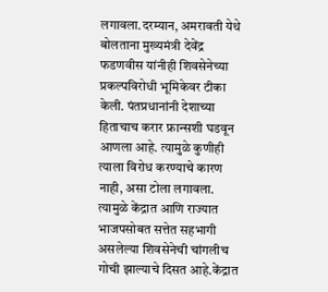लगावला.दरम्यान, अमरावती येथे बोलताना मुख्यमंत्री देवेंद्र फडणवीस यांनीही शिवसेनेच्या प्रकल्पविरोधी भूमिकेवर टीका केली. पंतप्रधानांनी देशाच्या हिताचाच करार फ्रान्सशी घडवून आणला आहे. त्यामुळे कुणीही त्याला विरोध करण्याचे कारण नाही, असा टोला लगावला. त्यामुळे केंद्रात आणि राज्यात भाजपसोबत सत्तेत सहभागी असलेल्या शिवसेनेची चांगलीच गोची झाल्याचे दिसत आहे.केंद्रात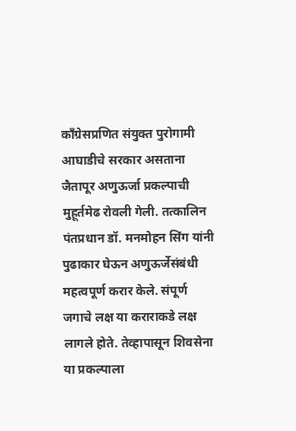काँग्रेसप्रणित संयुक्त पुरोगामी आघाडीचे सरकार असताना जैतापूर अणुऊर्जा प्रकल्पाची मुहूर्तमेढ रोवली गेली. तत्कालिन पंतप्रधान डॉ. मनमोहन सिंग यांनी पुढाकार घेऊन अणुऊर्जेसंबंधी महत्वपूर्ण करार केले. संपूर्ण जगाचे लक्ष या कराराकडे लक्ष लागले होते. तेव्हापासून शिवसेना या प्रकल्पाला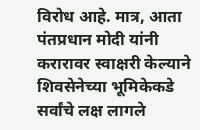विरोध आहे. मात्र, आता पंतप्रधान मोदी यांनी करारावर स्वाक्षरी केल्याने शिवसेनेच्या भूमिकेकडे सर्वांचे लक्ष लागले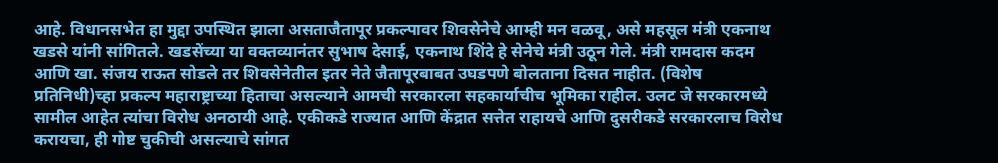आहे. विधानसभेत हा मुद्दा उपस्थित झाला असताजैतापूर प्रकल्पावर शिवसेनेचे आम्ही मन वळवू, असे महसूल मंत्री एकनाथ खडसे यांनी सांगितले. खडसेंच्या या वक्तव्यानंतर सुभाष देसाई, एकनाथ शिंदे हे सेनेचे मंत्री उठून गेले. मंत्री रामदास कदम आणि खा. संजय राऊत सोडले तर शिवसेनेतील इतर नेते जैतापूरबाबत उघडपणे बोलताना दिसत नाहीत. (विशेष प्रतिनिधी)च्हा प्रकल्प महाराष्ट्राच्या हिताचा असल्याने आमची सरकारला सहकार्याचीच भूमिका राहील. उलट जे सरकारमध्ये सामील आहेत त्यांचा विरोध अनठायी आहे. एकीकडे राज्यात आणि केंद्रात सत्तेत राहायचे आणि दुसरीकडे सरकारलाच विरोध करायचा, ही गोष्ट चुकीची असल्याचे सांगत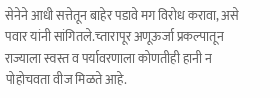सेनेने आधी सत्तेतून बाहेर पडावे मग विरोध करावा, असे पवार यांनी सांगितले.च्तारापूर अणूऊर्जा प्रकल्पातून राज्याला स्वस्त व पर्यावरणाला कोणतीही हानी न पोहोचवता वीज मिळते आहे.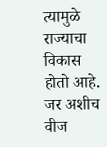त्यामुळे राज्याचा विकास होतो आहे. जर अशीच वीज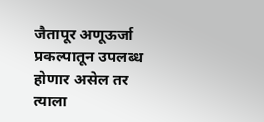जैतापूर अणूऊर्जा प्रकल्पातून उपलब्ध होणार असेल तर त्याला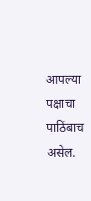आपल्या पक्षाचा पाठिंबाच असेल.